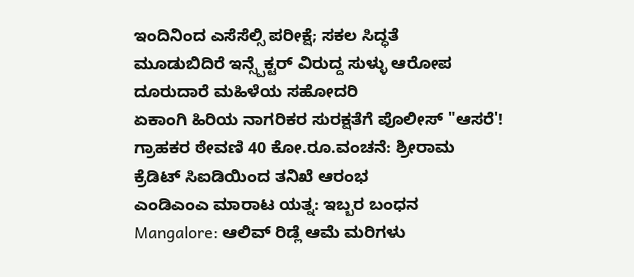ಇಂದಿನಿಂದ ಎಸೆಸೆಲ್ಸಿ ಪರೀಕ್ಷೆ; ಸಕಲ ಸಿದ್ಧತೆ
ಮೂಡುಬಿದಿರೆ ಇನ್ಸ್ಪೆಕ್ಟರ್ ವಿರುದ್ದ ಸುಳ್ಳು ಆರೋಪ ದೂರುದಾರೆ ಮಹಿಳೆಯ ಸಹೋದರಿ
ಏಕಾಂಗಿ ಹಿರಿಯ ನಾಗರಿಕರ ಸುರಕ್ಷತೆಗೆ ಪೊಲೀಸ್ "ಆಸರೆ'!
ಗ್ರಾಹಕರ ಠೇವಣಿ 40 ಕೋ.ರೂ.ವಂಚನೆ: ಶ್ರೀರಾಮ ಕ್ರೆಡಿಟ್ ಸಿಐಡಿಯಿಂದ ತನಿಖೆ ಆರಂಭ
ಎಂಡಿಎಂಎ ಮಾರಾಟ ಯತ್ನ: ಇಬ್ಬರ ಬಂಧನ
Mangalore: ಆಲಿವ್ ರಿಡ್ಲೆ ಆಮೆ ಮರಿಗಳು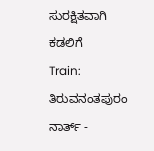ಸುರಕ್ಷಿತವಾಗಿ ಕಡಲಿಗೆ
Train: ತಿರುವನಂತಪುರಂ ನಾರ್ತ್ -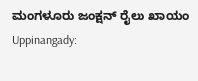ಮಂಗಳೂರು ಜಂಕ್ಷನ್ ರೈಲು ಖಾಯಂ
Uppinangady: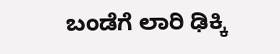ಬಂಡೆಗೆ ಲಾರಿ ಢಿಕ್ಕಿ